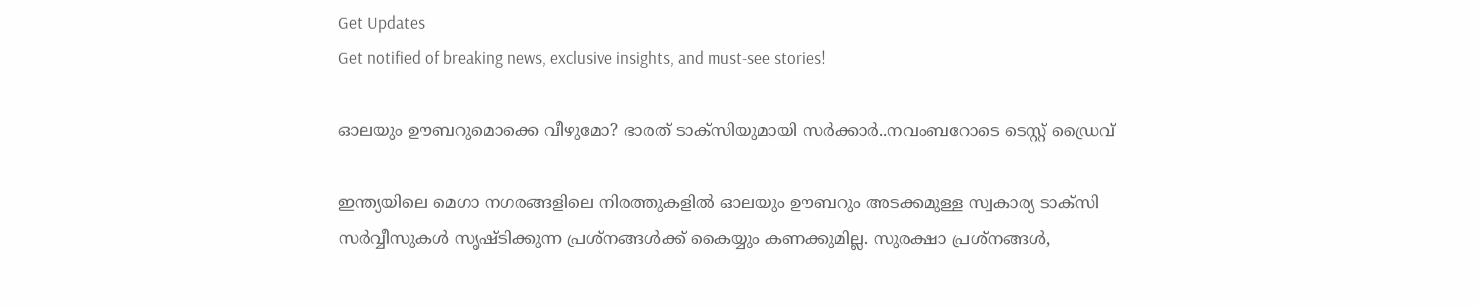Get Updates
Get notified of breaking news, exclusive insights, and must-see stories!

ഓലയും ഊബറുമൊക്കെ വീഴുമോ? ഭാരത് ടാക്സിയുമായി സർക്കാർ..നവംബറോടെ ടെസ്റ്റ് ഡ്രൈവ്

ഇന്ത്യയിലെ മെഗാ നഗരങ്ങളിലെ നിരത്തുകളിൽ ഓലയും ഊബറും അടക്കമുള്ള സ്വകാര്യ ടാക്സി സർവ്വീസുകൾ സൃഷ്ടിക്കുന്ന പ്രശ്നങ്ങൾക്ക് കൈയ്യും കണക്കുമില്ല. സുരക്ഷാ പ്രശ്‌നങ്ങൾ,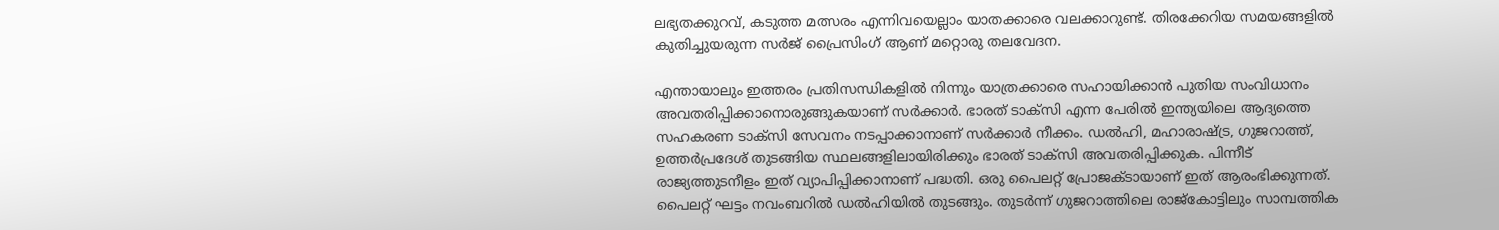ലഭ്യതക്കുറവ്, കടുത്ത മത്സരം എന്നിവയെല്ലാം യാതക്കാരെ വലക്കാറുണ്ട്. തിരക്കേറിയ സമയങ്ങളിൽ കുതിച്ചുയരുന്ന സർജ് പ്രൈസിംഗ് ആണ് മറ്റൊരു തലവേദന.

എന്തായാലും ഇത്തരം പ്രതിസന്ധികളിൽ നിന്നും യാത്രക്കാരെ സഹായിക്കാൻ പുതിയ സംവിധാനം അവതരിപ്പിക്കാനൊരുങ്ങുകയാണ് സർക്കാർ. ഭാരത് ടാക്സി എന്ന പേരിൽ ഇന്ത്യയിലെ ആദ്യത്തെ സഹകരണ ടാക്സി സേവനം നടപ്പാക്കാനാണ് സർക്കാർ നീക്കം. ഡൽഹി, മഹാരാഷ്ട്ര, ഗുജറാത്ത്, ഉത്തർപ്രദേശ് തുടങ്ങിയ സ്ഥലങ്ങളിലായിരിക്കും ഭാരത് ടാക്സി അവതരിപ്പിക്കുക. പിന്നീട് രാജ്യത്തുടനീളം ഇത് വ്യാപിപ്പിക്കാനാണ് പദ്ധതി. ഒരു പൈലറ്റ് പ്രോജക്ടായാണ് ഇത് ആരംഭിക്കുന്നത്. പൈലറ്റ് ഘട്ടം നവംബറിൽ ഡൽഹിയിൽ തുടങ്ങും. തുടർന്ന് ഗുജറാത്തിലെ രാജ്‌കോട്ടിലും സാമ്പത്തിക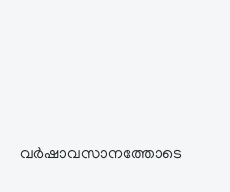വർഷാവസാനത്തോടെ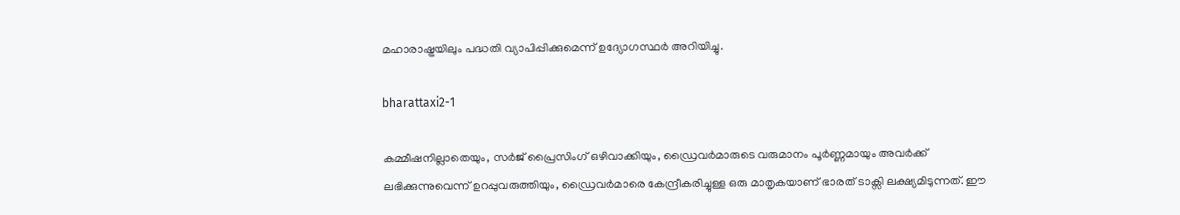മഹാരാഷ്ട്രയിലും പദ്ധതി വ്യാപിപ്പിക്കുമെന്ന് ഉദ്യോഗസ്ഥർ അറിയിച്ചു.

bharattaxi2-1

കമ്മീഷനില്ലാതെയും, സർജ് പ്രൈസിംഗ് ഒഴിവാക്കിയും, ഡ്രൈവർമാരുടെ വരുമാനം പൂർണ്ണമായും അവർക്ക് ലഭിക്കുന്നുവെന്ന് ഉറപ്പുവരുത്തിയും, ഡ്രൈവർമാരെ കേന്ദ്രീകരിച്ചുള്ള ഒരു മാതൃകയാണ് ഭാരത് ടാക്സി ലക്ഷ്യമിടുന്നത്. ഈ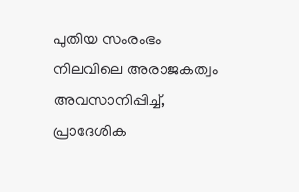പുതിയ സംരംഭം നിലവിലെ അരാജകത്വം അവസാനിപ്പിച്ച്, പ്രാദേശിക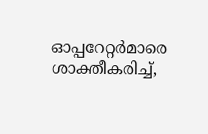ഓപ്പറേറ്റർമാരെ ശാക്തീകരിച്ച്,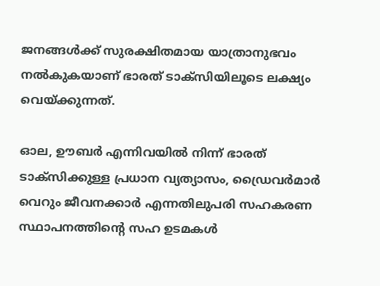ജനങ്ങൾക്ക് സുരക്ഷിതമായ യാത്രാനുഭവം നൽകുകയാണ് ഭാരത് ടാക്സിയിലൂടെ ലക്ഷ്യം വെയ്ക്കുന്നത്.

ഓല, ഊബർ എന്നിവയിൽ നിന്ന് ഭാരത് ടാക്സിക്കുള്ള പ്രധാന വ്യത്യാസം, ഡ്രൈവർമാർ വെറും ജീവനക്കാർ എന്നതിലുപരി സഹകരണ സ്ഥാപനത്തിന്റെ സഹ ഉടമകൾ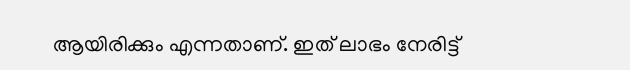ആയിരിക്കും എന്നതാണ്. ഇത് ലാഭം നേരിട്ട്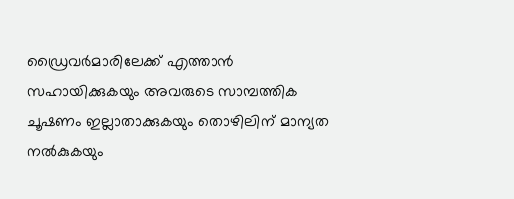ഡ്രൈവർമാരിലേക്ക് എത്താൻ സഹായിക്കുകയും അവരുടെ സാമ്പത്തിക ചൂഷണം ഇല്ലാതാക്കുകയും തൊഴിലിന് മാന്യത നൽകുകയും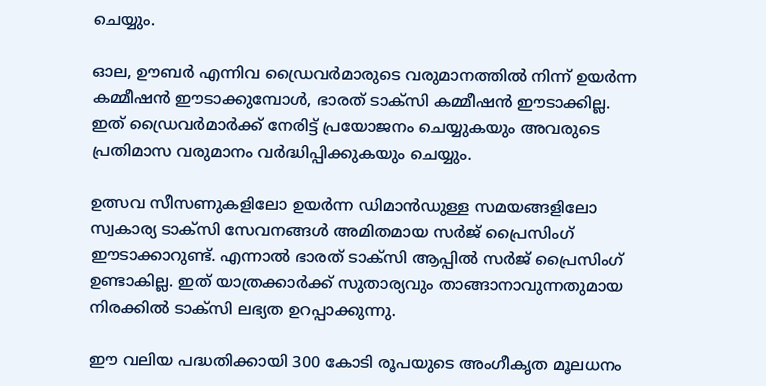ചെയ്യും.

ഓല, ഊബർ എന്നിവ ഡ്രൈവർമാരുടെ വരുമാനത്തിൽ നിന്ന് ഉയർന്ന കമ്മീഷൻ ഈടാക്കുമ്പോൾ, ഭാരത് ടാക്സി കമ്മീഷൻ ഈടാക്കില്ല. ഇത് ഡ്രൈവർമാർക്ക് നേരിട്ട് പ്രയോജനം ചെയ്യുകയും അവരുടെ പ്രതിമാസ വരുമാനം വർദ്ധിപ്പിക്കുകയും ചെയ്യും.

ഉത്സവ സീസണുകളിലോ ഉയർന്ന ഡിമാൻഡുള്ള സമയങ്ങളിലോ സ്വകാര്യ ടാക്സി സേവനങ്ങൾ അമിതമായ സർജ് പ്രൈസിംഗ് ഈടാക്കാറുണ്ട്. എന്നാൽ ഭാരത് ടാക്സി ആപ്പിൽ സർജ് പ്രൈസിംഗ് ഉണ്ടാകില്ല. ഇത് യാത്രക്കാർക്ക് സുതാര്യവും താങ്ങാനാവുന്നതുമായ നിരക്കിൽ ടാക്സി ലഭ്യത ഉറപ്പാക്കുന്നു.

ഈ വലിയ പദ്ധതിക്കായി 300 കോടി രൂപയുടെ അംഗീകൃത മൂലധനം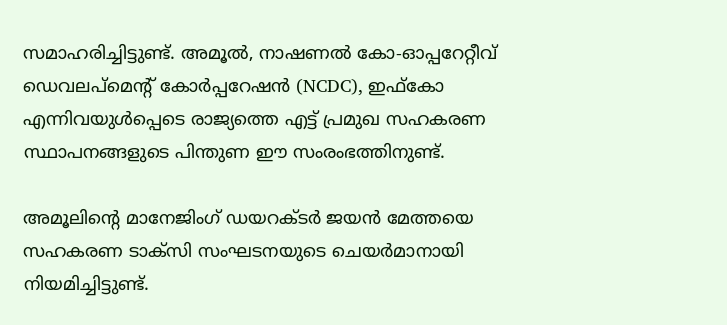സമാഹരിച്ചിട്ടുണ്ട്. അമൂൽ, നാഷണൽ കോ-ഓപ്പറേറ്റീവ് ഡെവലപ്‌മെന്റ് കോർപ്പറേഷൻ (NCDC), ഇഫ്കോ എന്നിവയുൾപ്പെടെ രാജ്യത്തെ എട്ട് പ്രമുഖ സഹകരണ സ്ഥാപനങ്ങളുടെ പിന്തുണ ഈ സംരംഭത്തിനുണ്ട്.

അമൂലിന്റെ മാനേജിംഗ് ഡയറക്ടർ ജയൻ മേത്തയെ സഹകരണ ടാക്സി സംഘടനയുടെ ചെയർമാനായി നിയമിച്ചിട്ടുണ്ട്.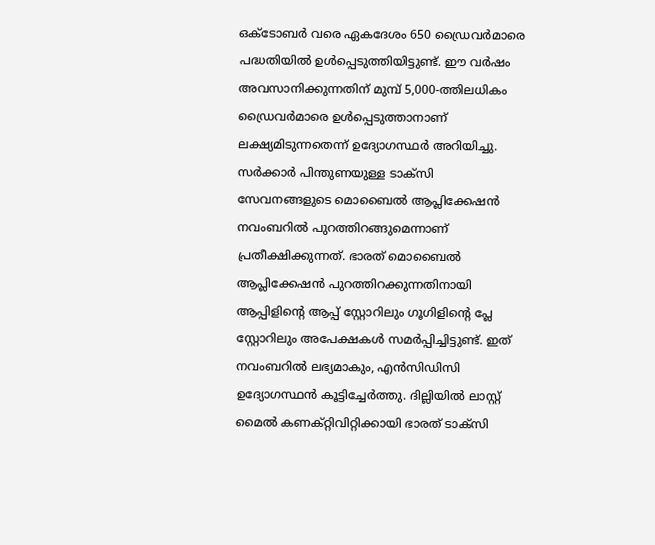ഒക്ടോബർ വരെ ഏകദേശം 650 ഡ്രൈവർമാരെ പദ്ധതിയിൽ ഉൾപ്പെടുത്തിയിട്ടുണ്ട്. ഈ വർഷം അവസാനിക്കുന്നതിന് മുമ്പ് 5,000-ത്തിലധികം ഡ്രൈവർമാരെ ഉൾപ്പെടുത്താനാണ് ലക്ഷ്യമിടുന്നതെന്ന് ഉദ്യോഗസ്ഥർ അറിയിച്ചു. സർക്കാർ പിന്തുണയുള്ള ടാക്സി സേവനങ്ങളുടെ മൊബൈൽ ആപ്ലിക്കേഷൻ നവംബറിൽ പുറത്തിറങ്ങുമെന്നാണ് പ്രതീക്ഷിക്കുന്നത്. ഭാരത് മൊബൈൽ ആപ്ലിക്കേഷൻ പുറത്തിറക്കുന്നതിനായി ആപ്പിളിന്റെ ആപ്പ് സ്റ്റോറിലും ഗൂഗിളിന്റെ പ്ലേ സ്റ്റോറിലും അപേക്ഷകൾ സമർപ്പിച്ചിട്ടുണ്ട്. ഇത് നവംബറിൽ ലഭ്യമാകും, എൻസിഡിസി ഉദ്യോഗസ്ഥൻ കൂട്ടിച്ചേർത്തു. ദില്ലിയിൽ ലാസ്റ്റ് മൈൽ കണക്റ്റിവിറ്റിക്കായി ഭാരത് ടാക്സി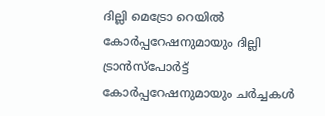ദില്ലി മെട്രോ റെയിൽ കോർപ്പറേഷനുമായും ദില്ലി ട്രാൻസ്പോർട്ട് കോർപ്പറേഷനുമായും ചർച്ചകൾ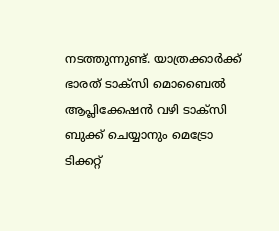നടത്തുന്നുണ്ട്. യാത്രക്കാർക്ക് ഭാരത് ടാക്സി മൊബൈൽ ആപ്ലിക്കേഷൻ വഴി ടാക്സി ബുക്ക് ചെയ്യാനും മെട്രോ ടിക്കറ്റ്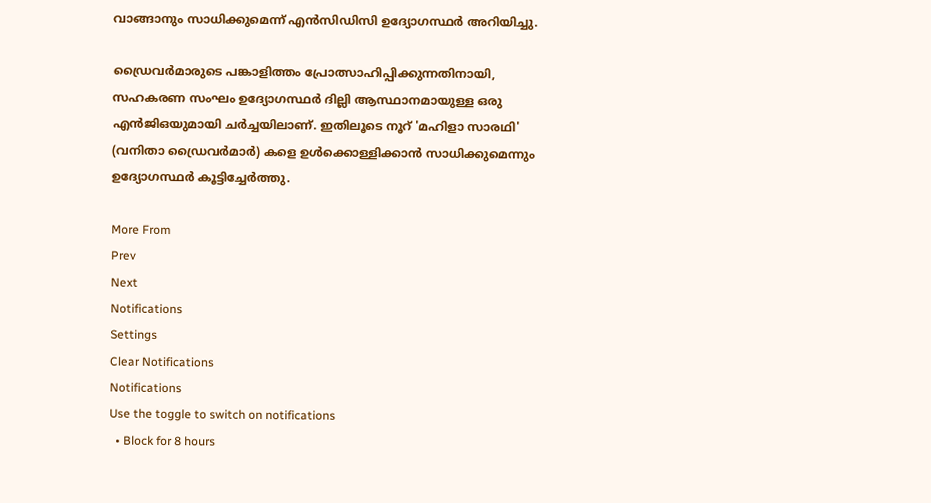വാങ്ങാനും സാധിക്കുമെന്ന് എൻസിഡിസി ഉദ്യോഗസ്ഥർ അറിയിച്ചു.

ഡ്രൈവർമാരുടെ പങ്കാളിത്തം പ്രോത്സാഹിപ്പിക്കുന്നതിനായി, സഹകരണ സംഘം ഉദ്യോഗസ്ഥർ ദില്ലി ആസ്ഥാനമായുള്ള ഒരു എൻജിഒയുമായി ചർച്ചയിലാണ്. ഇതിലൂടെ നൂറ് 'മഹിളാ സാരഥി' (വനിതാ ഡ്രൈവർമാർ) കളെ ഉൾക്കൊള്ളിക്കാൻ സാധിക്കുമെന്നും ഉദ്യോഗസ്ഥർ കൂട്ടിച്ചേർത്തു.

More From
Prev
Next
Notifications
Settings
Clear Notifications
Notifications
Use the toggle to switch on notifications
  • Block for 8 hours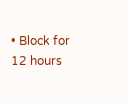• Block for 12 hours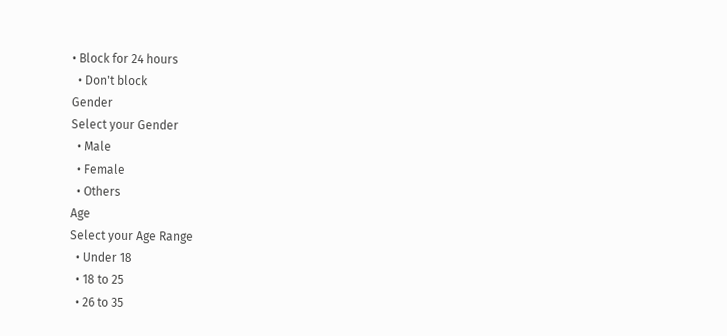• Block for 24 hours
  • Don't block
Gender
Select your Gender
  • Male
  • Female
  • Others
Age
Select your Age Range
  • Under 18
  • 18 to 25
  • 26 to 35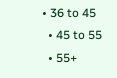• 36 to 45
  • 45 to 55
  • 55+